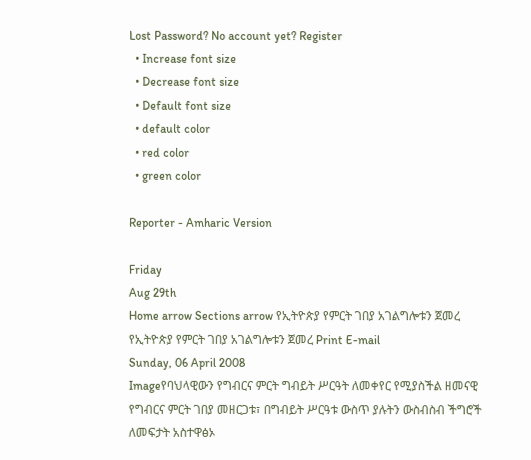Lost Password? No account yet? Register
  • Increase font size
  • Decrease font size
  • Default font size
  • default color
  • red color
  • green color

Reporter - Amharic Version

Friday
Aug 29th
Home arrow Sections arrow የኢትዮጵያ የምርት ገበያ አገልግሎቱን ጀመረ
የኢትዮጵያ የምርት ገበያ አገልግሎቱን ጀመረ Print E-mail
Sunday, 06 April 2008
Imageየባህላዊውን የግብርና ምርት ግብይት ሥርዓት ለመቀየር የሚያስችል ዘመናዊ የግብርና ምርት ገበያ መዘርጋቱ፣ በግብይት ሥርዓቱ ውስጥ ያሉትን ውስብስብ ችግሮች ለመፍታት አስተዋፅኦ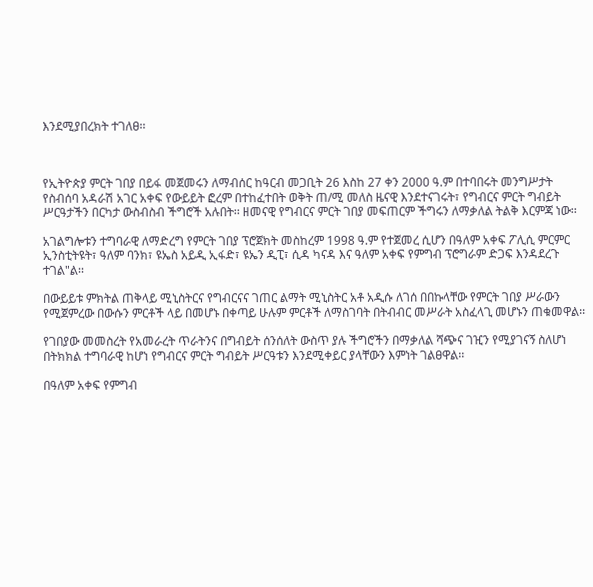እንደሚያበረክት ተገለፀ፡፡



የኢትዮጵያ ምርት ገበያ በይፋ መጀመሩን ለማብሰር ከዓርብ መጋቢት 26 እስከ 27 ቀን 2000 ዓ.ም በተባበሩት መንግሥታት የስብሰባ አዳራሽ አገር አቀፍ የውይይት ፎረም በተከፈተበት ወቅት ጠ/ሚ መለስ ዜናዊ እንደተናገሩት፣ የግብርና ምርት ግብይት ሥርዓታችን በርካታ ውስብስብ ችግሮች አሉበት፡፡ ዘመናዊ የግብርና ምርት ገበያ መፍጠርም ችግሩን ለማቃለል ትልቅ እርምጃ ነው፡፡

አገልግሎቱን ተግባራዊ ለማድረግ የምርት ገበያ ፕሮጀክት መስከረም 1998 ዓ.ም የተጀመረ ሲሆን በዓለም አቀፍ ፖሊሲ ምርምር ኢንስቲትዩት፣ ዓለም ባንክ፣ ዩኤስ አይዲ ኢፋድ፣ ዩኤን ዲፒ፣ ሲዳ ካናዳ እና ዓለም አቀፍ የምግብ ፕሮግራም ድጋፍ እንዳደረጉ ተገል"ል፡፡

በውይይቱ ምክትል ጠቅላይ ሚኒስትርና የግብርናና ገጠር ልማት ሚኒስትር አቶ አዲሱ ለገሰ በበኩላቸው የምርት ገበያ ሥራውን የሚጀምረው በውሱን ምርቶች ላይ በመሆኑ በቀጣይ ሁሉም ምርቶች ለማስገባት በትብብር መሥራት አስፈላጊ መሆኑን ጠቁመዋል፡፡

የገበያው መመስረት የአመራረት ጥራትንና በግብይት ሰንሰለት ውስጥ ያሉ ችግሮችን በማቃለል ሻጭና ገዢን የሚያገናኝ ስለሆነ በትክክል ተግባራዊ ከሆነ የግብርና ምርት ግብይት ሥርዓቱን እንደሚቀይር ያላቸውን እምነት ገልፀዋል፡፡

በዓለም አቀፍ የምግብ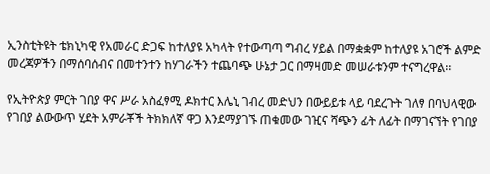ኢንስቲትዩት ቴክኒካዊ የአመራር ድጋፍ ከተለያዩ አካላት የተውጣጣ ግብረ ሃይል በማቋቋም ከተለያዩ አገሮች ልምድ መረጃዎችን በማሰባሰብና በመተንተን ከሃገራችን ተጨባጭ ሁኔታ ጋር በማዛመድ መሠራቱንም ተናግረዋል፡፡

የኢትዮጵያ ምርት ገበያ ዋና ሥራ አስፈፃሚ ዶክተር እሌኒ ገብረ መድህን በውይይቱ ላይ ባደረጉት ገለፃ በባህላዊው የገበያ ልውውጥ ሂደት አምራቾች ትክክለኛ ዋጋ እንደማያገኙ ጠቁመው ገዢና ሻጭን ፊት ለፊት በማገናኘት የገበያ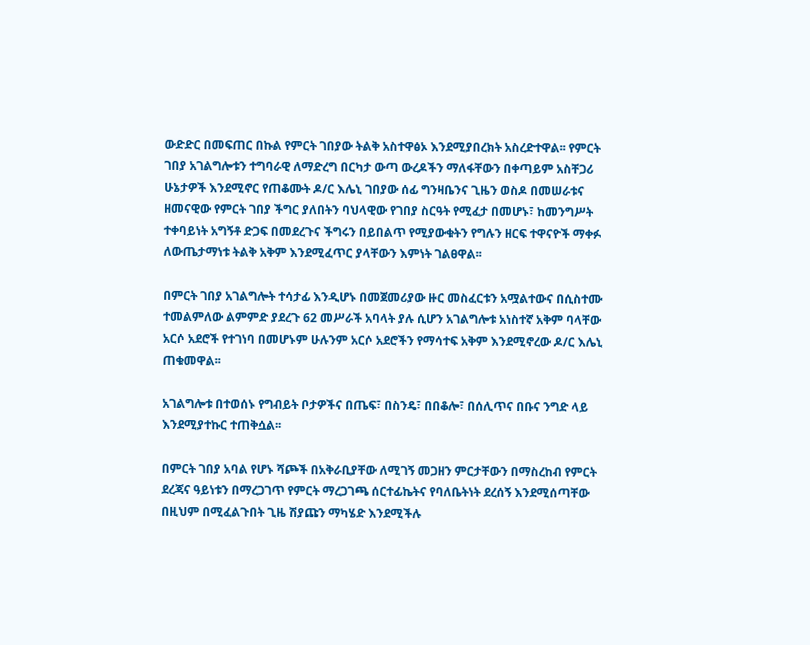ውድድር በመፍጠር በኩል የምርት ገበያው ትልቅ አስተዋፅኦ እንደሚያበረክት አስረድተዋል፡፡ የምርት ገበያ አገልግሎቱን ተግባራዊ ለማድረግ በርካታ ውጣ ውረዶችን ማለፋቸውን በቀጣይም አስቸጋሪ ሁኔታዎች እንደሚኖር የጠቆሙት ዶ/ር እሌኒ ገበያው ሰፊ ግንዛቤንና ጊዜን ወስዶ በመሠራቱና ዘመናዊው የምርት ገበያ ችግር ያለበትን ባህላዊው የገበያ ስርዓት የሚፈታ በመሆኑ፣ ከመንግሥት ተቀባይነት አግኝቶ ድጋፍ በመደረጉና ችግሩን በይበልጥ የሚያውቁትን የግሉን ዘርፍ ተዋናዮች ማቀፉ ለውጤታማነቱ ትልቅ አቅም እንደሚፈጥር ያላቸውን እምነት ገልፀዋል፡፡

በምርት ገበያ አገልግሎት ተሳታፊ እንዲሆኑ በመጀመሪያው ዙር መስፈርቱን አሟልተውና በሲስተሙ ተመልምለው ልምምድ ያደረጉ 62 መሥራች አባላት ያሉ ሲሆን አገልግሎቱ አነስተኛ አቅም ባላቸው አርሶ አደሮች የተገነባ በመሆኑም ሁሉንም አርሶ አደሮችን የማሳተፍ አቅም እንደሚኖረው ዶ/ር እሌኒ ጠቁመዋል፡፡

አገልግሎቱ በተወሰኑ የግብይት ቦታዎችና በጤፍ፣ በስንዴ፣ በበቆሎ፣ በሰሊጥና በቡና ንግድ ላይ እንደሚያተኩር ተጠቅሷል፡፡

በምርት ገበያ አባል የሆኑ ሻጮች በአቅራቢያቸው ለሚገኝ መጋዘን ምርታቸውን በማስረከብ የምርት ደረጃና ዓይነቱን በማረጋገጥ የምርት ማረጋገጫ ሰርተፊኬትና የባለቤትነት ደረሰኝ እንደሚሰጣቸው በዚህም በሚፈልጉበት ጊዜ ሽያጩን ማካሄድ እንደሚችሉ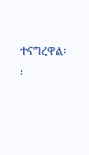ተናግረዋል፡፡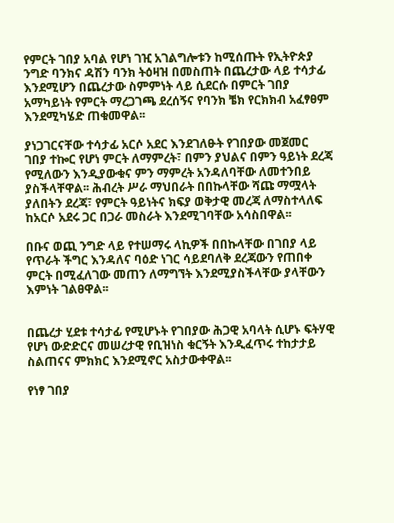የምርት ገበያ አባል የሆነ ገዢ አገልግሎቱን ከሚሰጡት የኢትዮጵያ ንግድ ባንክና ዳሽን ባንክ ትዕዛዝ በመስጠት በጨረታው ላይ ተሳታፊ እንደሚሆን በጨረታው ስምምነት ላይ ሲደርሱ በምርት ገበያ አማካይነት የምርት ማረጋገጫ ደረሰኝና የባንክ ቼክ የርክክብ አፈፃፀም እንደሚካሄድ ጠቁመዋል፡፡

ያነጋገርናቸው ተሳታፊ አርሶ አደር እንደገለፁት የገበያው መጀመር ገበያ ተኰር የሆነ ምርት ለማምረት፣ በምን ያህልና በምን ዓይነት ደረጃ የሚለውን እንዲያውቁና ምን ማምረት አንዳለባቸው ለመተንበይ ያስችላቸዋል፡፡ ሕብረት ሥራ ማህበራት በበኩላቸው ሻጩ ማሟላት ያለበትን ደረጃ፣ የምርት ዓይነትና ክፍያ ወቅታዊ መረጃ ለማስተላለፍ ከአርሶ አደሩ ጋር በጋራ መስራት እንደሚገባቸው አሳስበዋል፡፡

በቡና ወጪ ንግድ ላይ የተሠማሩ ላኪዎች በበኩላቸው በገበያ ላይ የጥራት ችግር እንዳለና ባዕድ ነገር ሳይደባለቅ ደረጃውን የጠበቀ ምርት በሚፈለገው መጠን ለማግኘት እንደሚያስችላቸው ያላቸውን እምነት ገልፀዋል፡፡


በጨረታ ሂደቱ ተሳታፊ የሚሆኑት የገበያው ሕጋዊ አባላት ሲሆኑ ፍትሃዊ የሆነ ውድድርና መሠረታዊ የቢዝነስ ቁርኝት እንዲፈጥሩ ተከታታይ ስልጠናና ምክክር እንደሚኖር አስታውቀዋል፡፡

የነፃ ገበያ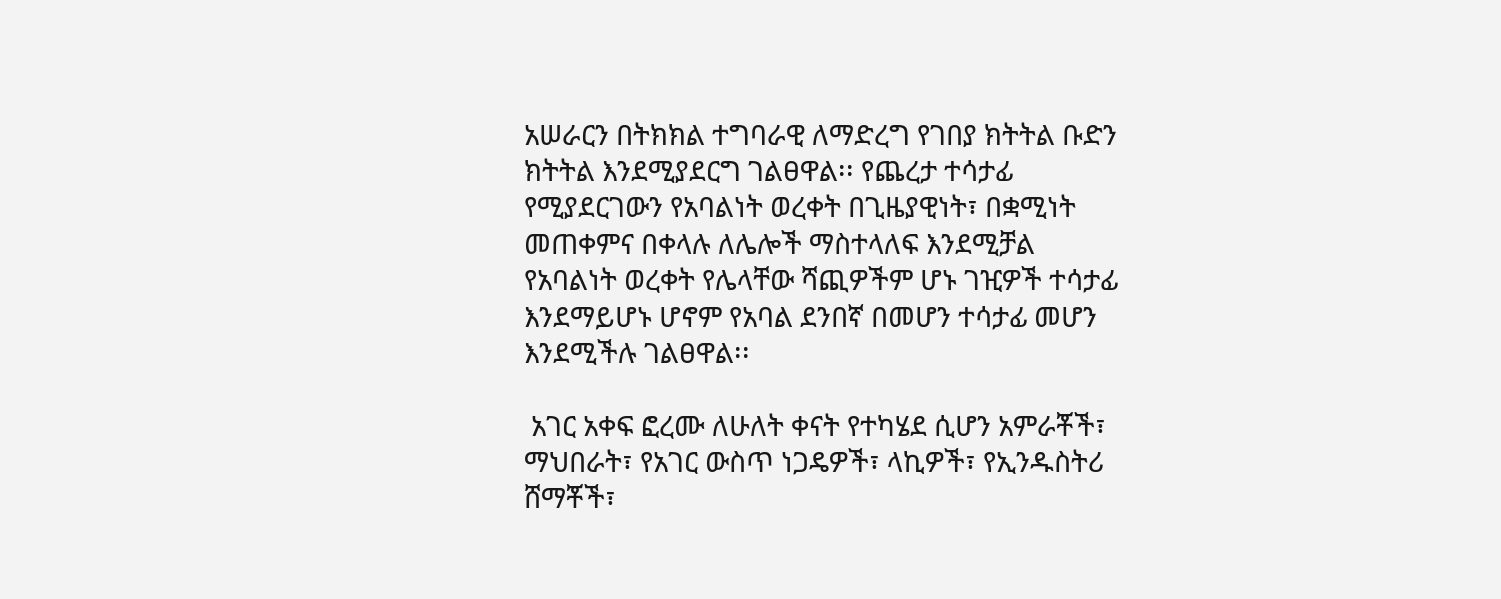አሠራርን በትክክል ተግባራዊ ለማድረግ የገበያ ክትትል ቡድን ክትትል እንደሚያደርግ ገልፀዋል፡፡ የጨረታ ተሳታፊ የሚያደርገውን የአባልነት ወረቀት በጊዜያዊነት፣ በቋሚነት መጠቀምና በቀላሉ ለሌሎች ማስተላለፍ እንደሚቻል የአባልነት ወረቀት የሌላቸው ሻጪዎችም ሆኑ ገዢዎች ተሳታፊ እንደማይሆኑ ሆኖም የአባል ደንበኛ በመሆን ተሳታፊ መሆን እንደሚችሉ ገልፀዋል፡፡

 አገር አቀፍ ፎረሙ ለሁለት ቀናት የተካሄደ ሲሆን አምራቾች፣ ማህበራት፣ የአገር ውስጥ ነጋዴዎች፣ ላኪዎች፣ የኢንዱስትሪ ሸማቾች፣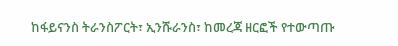ከፋይናንስ ትራንስፖርት፣ ኢንሹራንስ፣ ከመረጃ ዘርፎች የተውጣጡ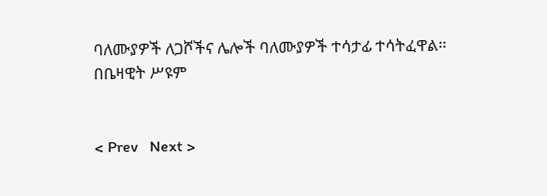ባለሙያዎች ለጋሾችና ሌሎች ባለሙያዎች ተሳታፊ ተሳትፈዋል፡፡
በቤዛዊት ሥዩም


< Prev   Next >